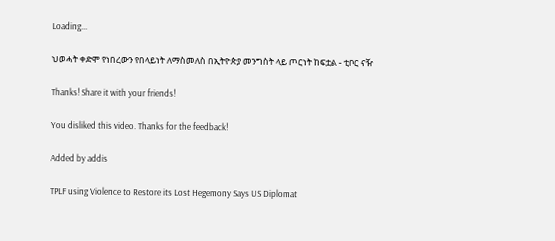Loading...

ህወሓት ቀድሞ የነበረውን የበላይነት ለማስመለስ በኢትዮጵያ መንግስት ላይ ጦርነት ከፍቷል - ቲቦር ናዥ

Thanks! Share it with your friends!

You disliked this video. Thanks for the feedback!

Added by addis

TPLF using Violence to Restore its Lost Hegemony Says US Diplomat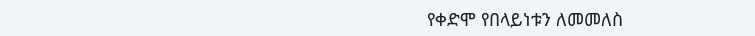የቀድሞ የበላይነቱን ለመመለስ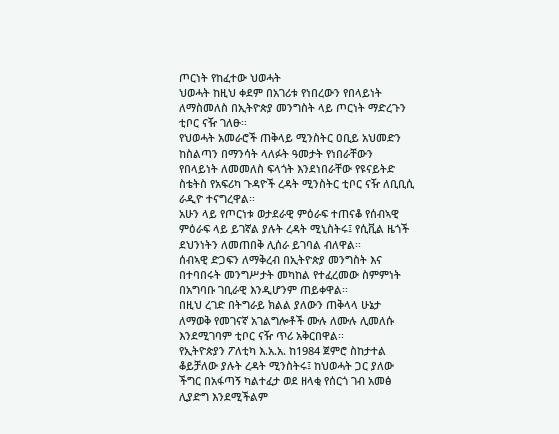ጦርነት የከፈተው ህወሓት
ህወሓት ከዚህ ቀደም በአገሪቱ የነበረውን የበላይነት ለማስመለስ በኢትዮጵያ መንግስት ላይ ጦርነት ማድረጉን ቲቦር ናዥ ገለፁ፡፡
የህወሓት አመራሮች ጠቅላይ ሚንስትር ዐቢይ አህመድን ከስልጣን በማንሳት ላለፉት ዓመታት የነበራቸውን የበላይነት ለመመለስ ፍላጎት እንደነበራቸው የዩናይትድ ስቴትስ የአፍሪካ ጉዳዮች ረዳት ሚንስትር ቲቦር ናዥ ለቢቢሲ ራዲዮ ተናግረዋል፡፡
አሁን ላይ የጦርነቱ ወታደራዊ ምዕራፍ ተጠናቆ የሰብኣዊ ምዕራፍ ላይ ይገኛል ያሉት ረዳት ሚኒስትሩ፤ የሲቪል ዜጎች ደህንነትን ለመጠበቅ ሊሰራ ይገባል ብለዋል፡፡
ሰብኣዊ ድጋፍን ለማቅረብ በኢትዮጵያ መንግስት እና በተባበሩት መንግሥታት መካከል የተፈረመው ስምምነት በአግባቡ ገቢራዊ እንዲሆንም ጠይቀዋል፡፡
በዚህ ረገድ በትግራይ ክልል ያለውን ጠቅላላ ሁኔታ ለማወቅ የመገናኛ አገልግሎቶች ሙሉ ለሙሉ ሊመለሱ እንደሚገባም ቲቦር ናዥ ጥሪ አቅርበዋል፡፡
የኢትዮጵያን ፖለቲካ እ.አ.አ. ከ1984 ጀምሮ ስከታተል ቆይቻለው ያሉት ረዳት ሚንስትሩ፤ ከህወሓት ጋር ያለው ችግር በአፋጣኝ ካልተፈታ ወደ ዘላቂ የሰርጎ ገብ አመፅ ሊያድግ እንደሚችልም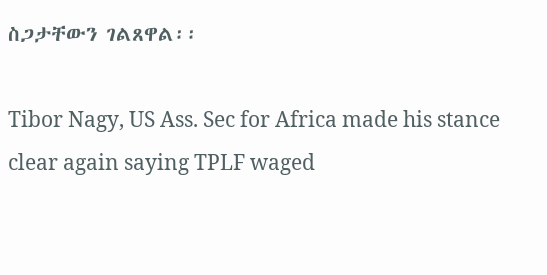ስጋታቸውን ገልጸዋል፡፡

Tibor Nagy, US Ass. Sec for Africa made his stance clear again saying TPLF waged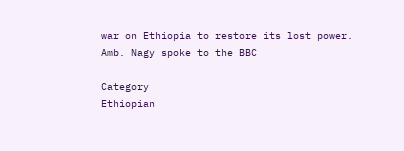war on Ethiopia to restore its lost power. Amb. Nagy spoke to the BBC

Category
Ethiopian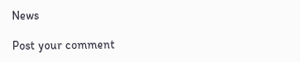News

Post your comment